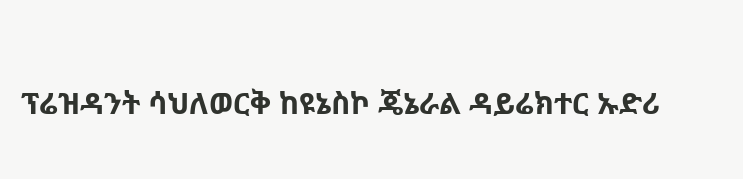ፕሬዝዳንት ሳህለወርቅ ከዩኔስኮ ጄኔራል ዳይሬክተር ኡድሪ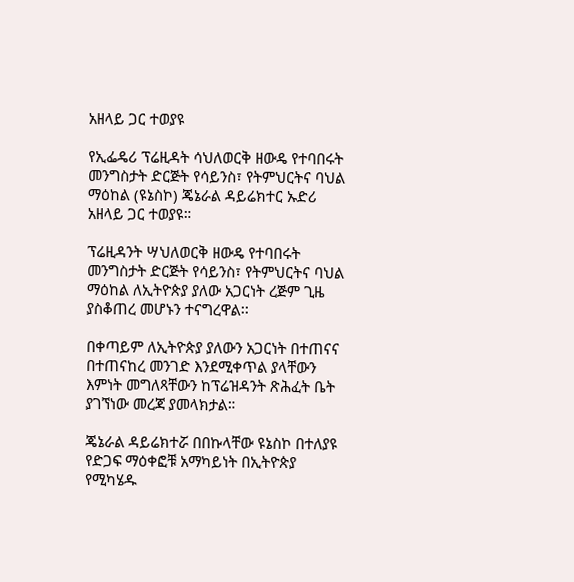አዘላይ ጋር ተወያዩ

የኢፌዴሪ ፕሬዚዳት ሳህለወርቅ ዘውዴ የተባበሩት መንግስታት ድርጅት የሳይንስ፣ የትምህርትና ባህል ማዕከል (ዩኔስኮ) ጄኔራል ዳይሬክተር ኡድሪ አዘላይ ጋር ተወያዩ።

ፕሬዚዳንት ሣህለወርቅ ዘውዴ የተባበሩት መንግስታት ድርጅት የሳይንስ፣ የትምህርትና ባህል ማዕከል ለኢትዮጵያ ያለው አጋርነት ረጅም ጊዜ ያስቆጠረ መሆኑን ተናግረዋል፡፡

በቀጣይም ለኢትዮጵያ ያለውን አጋርነት በተጠናና በተጠናከረ መንገድ እንደሚቀጥል ያላቸውን እምነት መግለጻቸውን ከፕሬዝዳንት ጽሕፈት ቤት ያገኘነው መረጃ ያመላክታል።

ጄኔራል ዳይሬክተሯ በበኩላቸው ዩኔስኮ በተለያዩ የድጋፍ ማዕቀፎቹ አማካይነት በኢትዮጵያ የሚካሄዱ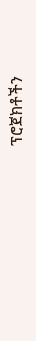ፕሮጀክቶችን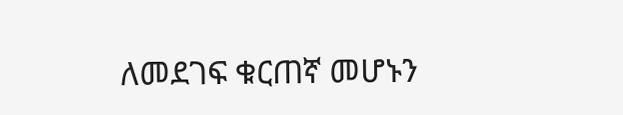ለመደገፍ ቁርጠኛ መሆኑን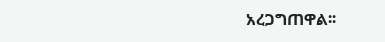አረጋግጠዋል፡፡